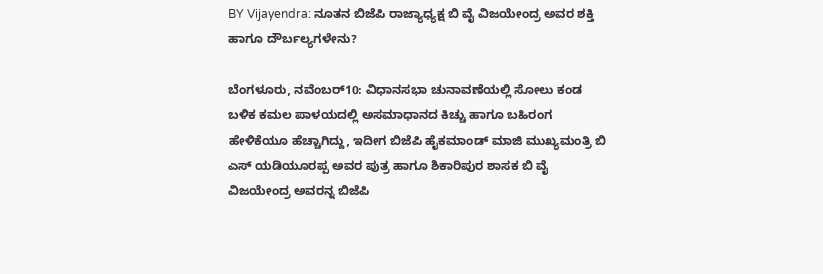BY Vijayendra: ನೂತನ ಬಿಜೆಪಿ ರಾಜ್ಯಾಧ್ಯಕ್ಷ ಬಿ ವೈ ವಿಜಯೇಂದ್ರ ಅವರ ಶಕ್ತಿ ಹಾಗೂ ದೌರ್ಬಲ್ಯಗಳೇನು?

ಬೆಂಗಳೂರು, ನವೆಂಬರ್10: ವಿಧಾನಸಭಾ ಚುನಾವಣೆಯಲ್ಲಿ ಸೋಲು ಕಂಡ ಬಳಿಕ ಕಮಲ ಪಾಳಯದಲ್ಲಿ ಅಸಮಾಧಾನದ ಕಿಚ್ಚು ಹಾಗೂ ಬಹಿರಂಗ ಹೇಳಿಕೆಯೂ ಹೆಚ್ಚಾಗಿದ್ದು, ಇದೀಗ ಬಿಜೆಪಿ ಹೈಕಮಾಂಡ್‌ ಮಾಜಿ ಮುಖ್ಯಮಂತ್ರಿ ಬಿ ಎಸ್‌ ಯಡಿಯೂರಪ್ಪ ಅವರ ಪುತ್ರ ಹಾಗೂ ಶಿಕಾರಿಪುರ ಶಾಸಕ ಬಿ ವೈ ವಿಜಯೇಂದ್ರ ಅವರನ್ನ ಬಿಜೆಪಿ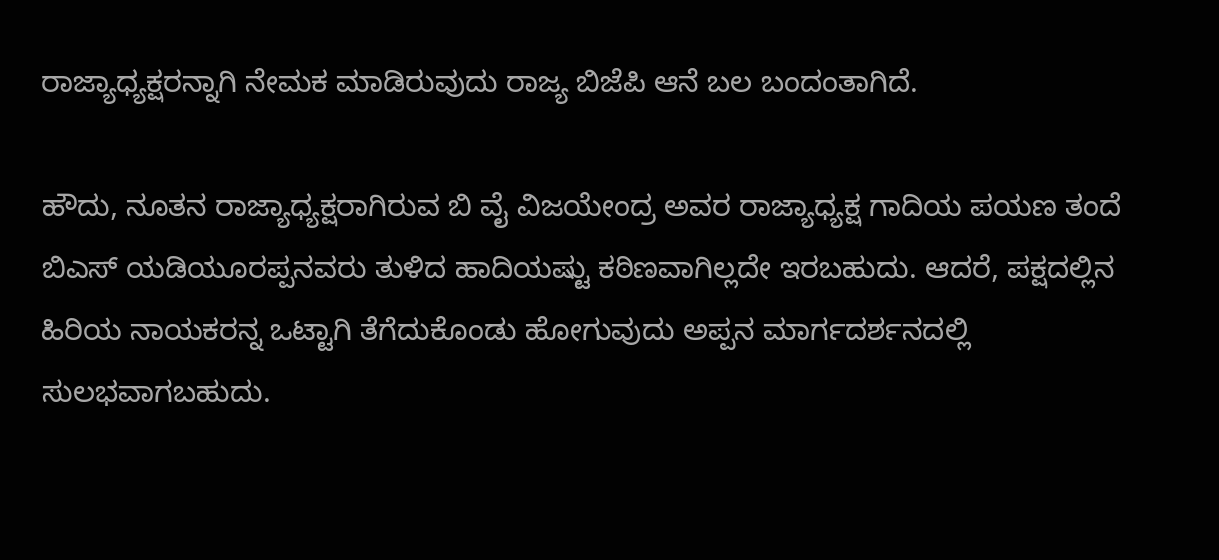ರಾಜ್ಯಾಧ್ಯಕ್ಷರನ್ನಾಗಿ ನೇಮಕ ಮಾಡಿರುವುದು ರಾಜ್ಯ ಬಿಜೆಪಿ ಆನೆ ಬಲ ಬಂದಂತಾಗಿದೆ.

ಹೌದು, ನೂತನ ರಾಜ್ಯಾಧ್ಯಕ್ಷರಾಗಿರುವ ಬಿ ವೈ ವಿಜಯೇಂದ್ರ ಅವರ ರಾಜ್ಯಾಧ್ಯಕ್ಷ ಗಾದಿಯ ಪಯಣ ತಂದೆ ಬಿಎಸ್ ಯಡಿಯೂರಪ್ಪನವರು ತುಳಿದ ಹಾದಿಯಷ್ಟು ಕಠಿಣವಾಗಿಲ್ಲದೇ ಇರಬಹುದು. ಆದರೆ, ಪಕ್ಷದಲ್ಲಿನ ಹಿರಿಯ ನಾಯಕರನ್ನ ಒಟ್ಟಾಗಿ ತೆಗೆದುಕೊಂಡು ಹೋಗುವುದು ಅಪ್ಪನ ಮಾರ್ಗದರ್ಶನದಲ್ಲಿ ಸುಲಭವಾಗಬಹುದು.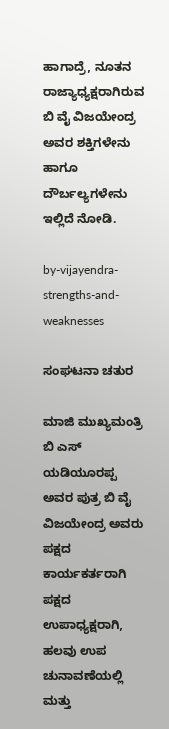ಹಾಗಾದ್ರೆ, ನೂತನ ರಾಜ್ಯಾಧ್ಯಕ್ಷರಾಗಿರುವ ಬಿ ವೈ ವಿಜಯೇಂದ್ರ ಅವರ ಶಕ್ತಿಗಳೇನು ಹಾಗೂ ದೌರ್ಬಲ್ಯಗಳೇನು ಇಲ್ಲಿದೆ ನೋಡಿ.

by-vijayendra-strengths-and-weaknesses

ಸಂಘಟನಾ ಚತುರ

ಮಾಜಿ ಮುಖ್ಯಮಂತ್ರಿ ಬಿ ಎಸ್‌ ಯಡಿಯೂರಪ್ಪ ಅವರ ಪುತ್ರ ಬಿ ವೈ ವಿಜಯೇಂದ್ರ ಅವರು ಪಕ್ಷದ ಕಾರ್ಯಕರ್ತರಾಗಿ ಪಕ್ಷದ ಉಪಾಧ್ಯಕ್ಷರಾಗಿ, ಹಲವು ಉಪ ಚುನಾವಣೆಯಲ್ಲಿ ಮತ್ತು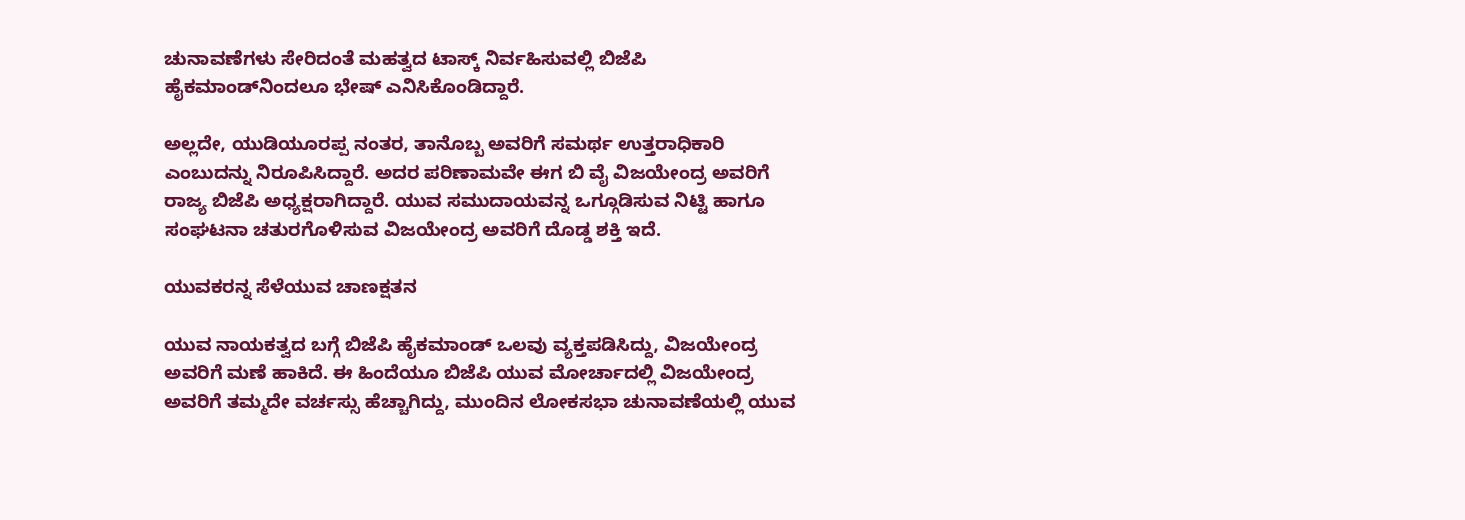ಚುನಾವಣೆಗಳು ಸೇರಿದಂತೆ ಮಹತ್ವದ ಟಾಸ್ಕ್ ನಿರ್ವಹಿಸುವಲ್ಲಿ ಬಿಜೆಪಿ ಹೈಕಮಾಂಡ್‌ನಿಂದಲೂ ಭೇಷ್ ಎನಿಸಿಕೊಂಡಿದ್ದಾರೆ.

ಅಲ್ಲದೇ, ಯುಡಿಯೂರಪ್ಪ ನಂತರ, ತಾನೊಬ್ಬ ಅವರಿಗೆ ಸಮರ್ಥ ಉತ್ತರಾಧಿಕಾರಿ ಎಂಬುದನ್ನು ನಿರೂಪಿಸಿದ್ದಾರೆ. ಅದರ ಪರಿಣಾಮವೇ ಈಗ ಬಿ ವೈ ವಿಜಯೇಂದ್ರ ಅವರಿಗೆ ರಾಜ್ಯ ಬಿಜೆಪಿ ಅಧ್ಯಕ್ಷರಾಗಿದ್ದಾರೆ. ಯುವ ಸಮುದಾಯವನ್ನ ಒಗ್ಗೂಡಿಸುವ ನಿಟ್ಟಿ ಹಾಗೂ ಸಂಘಟನಾ ಚತುರಗೊಳಿಸುವ ವಿಜಯೇಂದ್ರ ಅವರಿಗೆ ದೊಡ್ಡ ಶಕ್ತಿ ಇದೆ.

ಯುವಕರನ್ನ ಸೆಳೆಯುವ ಚಾಣಕ್ಷತನ

ಯುವ ನಾಯಕತ್ವದ ಬಗ್ಗೆ ಬಿಜೆಪಿ ಹೈಕಮಾಂಡ್ ಒಲವು ವ್ಯಕ್ತಪಡಿಸಿದ್ದು, ವಿಜಯೇಂದ್ರ ಅವರಿಗೆ ಮಣೆ ಹಾಕಿದೆ. ಈ ಹಿಂದೆಯೂ ಬಿಜೆಪಿ ಯುವ ಮೋರ್ಚಾದಲ್ಲಿ ವಿಜಯೇಂದ್ರ ಅವರಿಗೆ ತಮ್ಮದೇ ವರ್ಚಸ್ಸು ಹೆಚ್ಚಾಗಿದ್ದು, ಮುಂದಿನ ಲೋಕಸಭಾ ಚುನಾವಣೆಯಲ್ಲಿ ಯುವ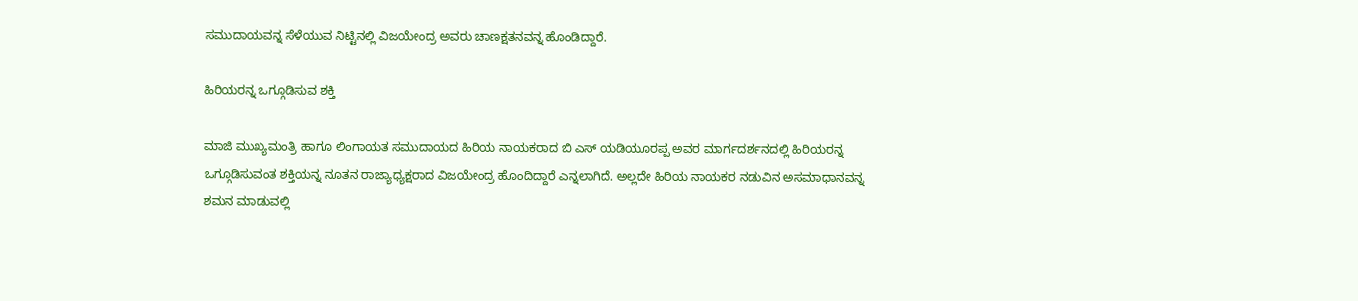ಸಮುದಾಯವನ್ನ ಸೆಳೆಯುವ ನಿಟ್ಟಿನಲ್ಲಿ ವಿಜಯೇಂದ್ರ ಅವರು ಚಾಣಕ್ಷತನವನ್ನ ಹೊಂಡಿದ್ದಾರೆ.

ಹಿರಿಯರನ್ನ ಒಗ್ಗೂಡಿಸುವ ಶಕ್ತಿ

ಮಾಜಿ ಮುಖ್ಯಮಂತ್ರಿ ಹಾಗೂ ಲಿಂಗಾಯತ ಸಮುದಾಯದ ಹಿರಿಯ ನಾಯಕರಾದ ಬಿ ಎಸ್‌ ಯಡಿಯೂರಪ್ಪ ಅವರ ಮಾರ್ಗದರ್ಶನದಲ್ಲಿ ಹಿರಿಯರನ್ನ ಒಗ್ಗೂಡಿಸುವಂತ ಶಕ್ತಿಯನ್ನ ನೂತನ ರಾಜ್ಯಾಧ್ಯಕ್ಷರಾದ ವಿಜಯೇಂದ್ರ ಹೊಂದಿದ್ದಾರೆ ಎನ್ನಲಾಗಿದೆ. ಅಲ್ಲದೇ ಹಿರಿಯ ನಾಯಕರ ನಡುವಿನ ಅಸಮಾಧಾನವನ್ನ ಶಮನ ಮಾಡುವಲ್ಲಿ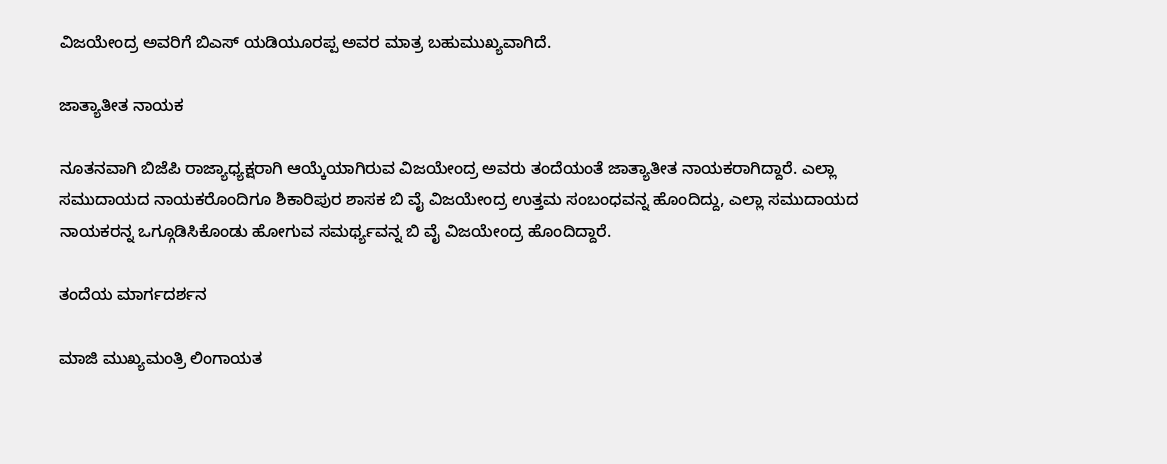ವಿಜಯೇಂದ್ರ ಅವರಿಗೆ ಬಿಎಸ್‌ ಯಡಿಯೂರಪ್ಪ ಅವರ ಮಾತ್ರ ಬಹುಮುಖ್ಯವಾಗಿದೆ.

ಜಾತ್ಯಾತೀತ ನಾಯಕ

ನೂತನವಾಗಿ ಬಿಜೆಪಿ ರಾಜ್ಯಾಧ್ಯಕ್ಷರಾಗಿ ಆಯ್ಕೆಯಾಗಿರುವ ವಿಜಯೇಂದ್ರ ಅವರು ತಂದೆಯಂತೆ ಜಾತ್ಯಾತೀತ ನಾಯಕರಾಗಿದ್ದಾರೆ. ಎಲ್ಲಾ ಸಮುದಾಯದ ನಾಯಕರೊಂದಿಗೂ ಶಿಕಾರಿಪುರ ಶಾಸಕ ಬಿ ವೈ ವಿಜಯೇಂದ್ರ ಉತ್ತಮ ಸಂಬಂಧವನ್ನ ಹೊಂದಿದ್ದು, ಎಲ್ಲಾ ಸಮುದಾಯದ ನಾಯಕರನ್ನ ಒಗ್ಗೂಡಿಸಿಕೊಂಡು ಹೋಗುವ ಸಮರ್ಥ್ಯವನ್ನ ಬಿ ವೈ ವಿಜಯೇಂದ್ರ ಹೊಂದಿದ್ದಾರೆ.

ತಂದೆಯ ಮಾರ್ಗದರ್ಶನ

ಮಾಜಿ ಮುಖ್ಯಮಂತ್ರಿ ಲಿಂಗಾಯತ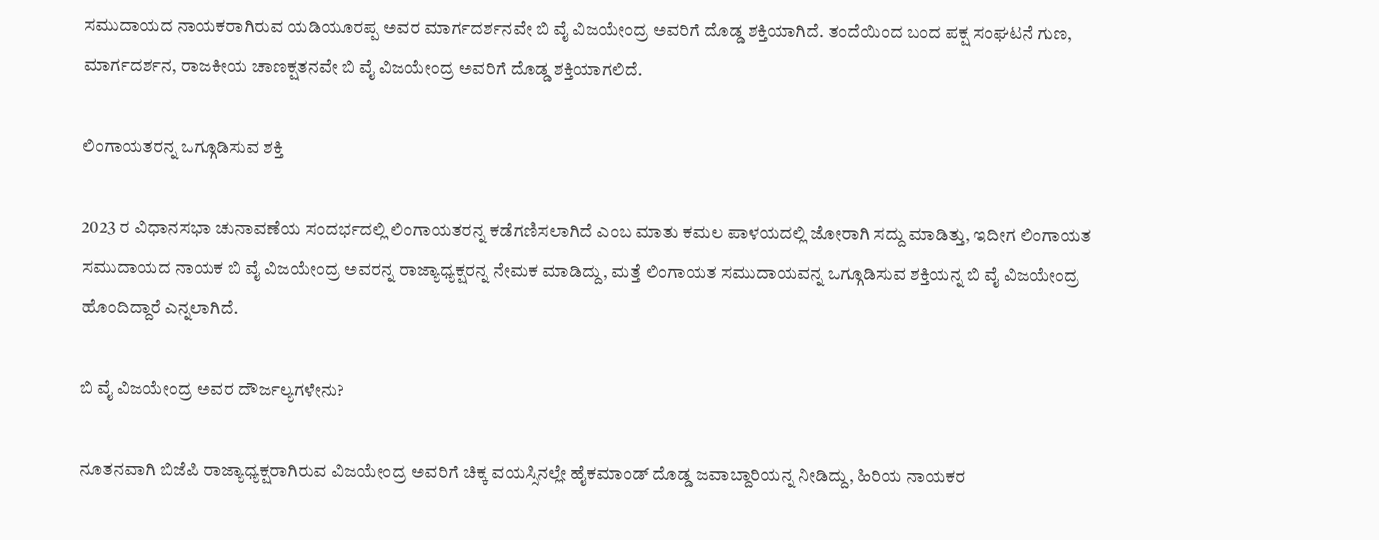ಸಮುದಾಯದ ನಾಯಕರಾಗಿರುವ ಯಡಿಯೂರಪ್ಪ ಅವರ ಮಾರ್ಗದರ್ಶನವೇ ಬಿ ವೈ ವಿಜಯೇಂದ್ರ ಅವರಿಗೆ ದೊಡ್ಡ ಶಕ್ತಿಯಾಗಿದೆ. ತಂದೆಯಿಂದ ಬಂದ ಪಕ್ಷ ಸಂಘಟನೆ ಗುಣ, ಮಾರ್ಗದರ್ಶನ, ರಾಜಕೀಯ ಚಾಣಕ್ಷತನವೇ ಬಿ ವೈ ವಿಜಯೇಂದ್ರ ಅವರಿಗೆ ದೊಡ್ಡ ಶಕ್ತಿಯಾಗಲಿದೆ.

ಲಿಂಗಾಯತರನ್ನ ಒಗ್ಗೂಡಿಸುವ ಶಕ್ತಿ

2023 ರ ವಿಧಾನಸಭಾ ಚುನಾವಣೆಯ ಸಂದರ್ಭದಲ್ಲಿ ಲಿಂಗಾಯತರನ್ನ ಕಡೆಗಣಿಸಲಾಗಿದೆ ಎಂಬ ಮಾತು ಕಮಲ ಪಾಳಯದಲ್ಲಿ ಜೋರಾಗಿ ಸದ್ದು ಮಾಡಿತ್ತು, ಇದೀಗ ಲಿಂಗಾಯತ ಸಮುದಾಯದ ನಾಯಕ ಬಿ ವೈ ವಿಜಯೇಂದ್ರ ಅವರನ್ನ ರಾಜ್ಯಾಧ್ಯಕ್ಷರನ್ನ ನೇಮಕ ಮಾಡಿದ್ದು, ಮತ್ತೆ ಲಿಂಗಾಯತ ಸಮುದಾಯವನ್ನ ಒಗ್ಗೂಡಿಸುವ ಶಕ್ತಿಯನ್ನ ಬಿ ವೈ ವಿಜಯೇಂದ್ರ ಹೊಂದಿದ್ದಾರೆ ಎನ್ನಲಾಗಿದೆ.

ಬಿ ವೈ ವಿಜಯೇಂದ್ರ ಅವರ ದೌರ್ಜಲ್ಯಗಳೇನು?

ನೂತನವಾಗಿ ಬಿಜೆಪಿ ರಾಜ್ಯಾಧ್ಯಕ್ಷರಾಗಿರುವ ವಿಜಯೇಂದ್ರ ಅವರಿಗೆ ಚಿಕ್ಕ ವಯಸ್ಸಿನಲ್ಲೇ ಹೈಕಮಾಂಡ್‌ ದೊಡ್ಡ ಜವಾಬ್ದಾರಿಯನ್ನ ನೀಡಿದ್ದು, ಹಿರಿಯ ನಾಯಕರ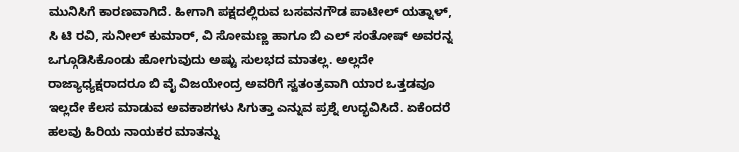ಮುನಿಸಿಗೆ ಕಾರಣವಾಗಿದೆ. ಹೀಗಾಗಿ ಪಕ್ಷದಲ್ಲಿರುವ ಬಸವನಗೌಡ ಪಾಟೀಲ್‌ ಯತ್ನಾಳ್‌, ಸಿ ಟಿ ರವಿ, ಸುನೀಲ್‌ ಕುಮಾರ್‌, ವಿ ಸೋಮಣ್ಣ ಹಾಗೂ ಬಿ ಎಲ್‌ ಸಂತೋಷ್‌ ಅವರನ್ನ ಒಗ್ಗೂಡಿಸಿಕೊಂಡು ಹೋಗುವುದು ಅಷ್ಟು ಸುಲಭದ ಮಾತಲ್ಲ. ಅಲ್ಲದೇ ರಾಜ್ಯಾಧ್ಯಕ್ಷರಾದರೂ ಬಿ ವೈ ವಿಜಯೇಂದ್ರ ಅವರಿಗೆ ಸ್ವತಂತ್ರವಾಗಿ ಯಾರ ಒತ್ತಡವೂ ಇಲ್ಲದೇ ಕೆಲಸ ಮಾಡುವ ಅವಕಾಶಗಳು ಸಿಗುತ್ತಾ ಎನ್ನುವ ಪ್ರಶ್ನೆ ಉದ್ಭವಿಸಿದೆ. ಏಕೆಂದರೆ ಹಲವು ಹಿರಿಯ ನಾಯಕರ ಮಾತನ್ನು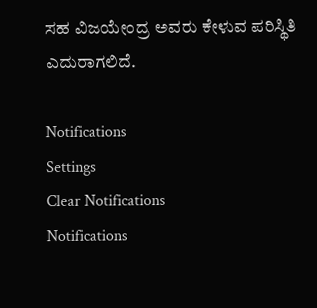ಸಹ ವಿಜಯೇಂದ್ರ ಅವರು ಕೇಳುವ ಪರಿಸ್ಥಿತಿ ಎದುರಾಗಲಿದೆ.

Notifications
Settings
Clear Notifications
Notifications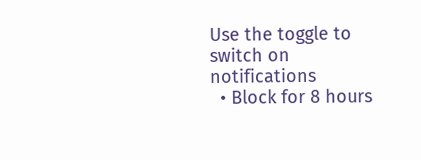Use the toggle to switch on notifications
  • Block for 8 hours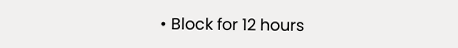• Block for 12 hours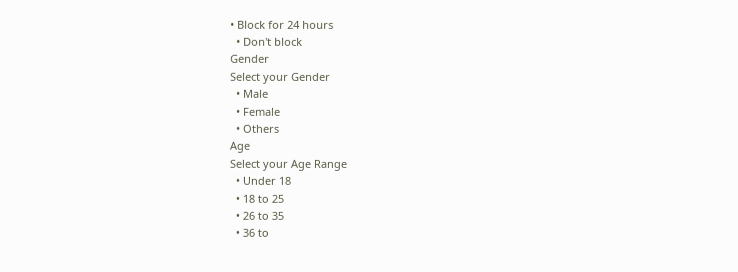• Block for 24 hours
  • Don't block
Gender
Select your Gender
  • Male
  • Female
  • Others
Age
Select your Age Range
  • Under 18
  • 18 to 25
  • 26 to 35
  • 36 to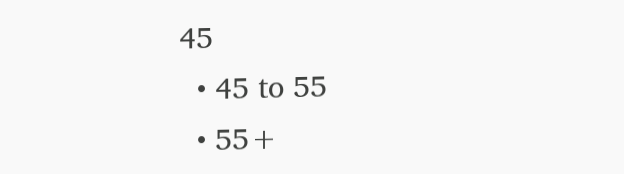45
  • 45 to 55
  • 55+